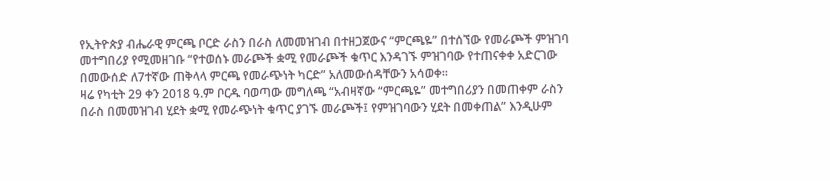የኢትዮጵያ ብሔራዊ ምርጫ ቦርድ ራስን በራስ ለመመዝገብ በተዘጋጀውና “ምርጫዬ” በተሰኘው የመራጮች ምዝገባ መተግበሪያ የሚመዘገቡ “የተወሰኑ መራጮች ቋሚ የመራጮች ቁጥር እንዳገኙ ምዝገባው የተጠናቀቀ አድርገው በመውሰድ ለ7ተኛው ጠቅላላ ምርጫ የመራጭነት ካርድ” አለመውሰዳቸውን አሳወቀ።
ዛሬ የካቲት 29 ቀን 2018 ዓ.ም ቦርዱ ባወጣው መግለጫ “አብዛኛው “ምርጫዬ” መተግበሪያን በመጠቀም ራስን በራስ በመመዝገብ ሂደት ቋሚ የመራጭነት ቁጥር ያገኙ መራጮች፤ የምዝገባውን ሂደት በመቀጠል” እንዲሁም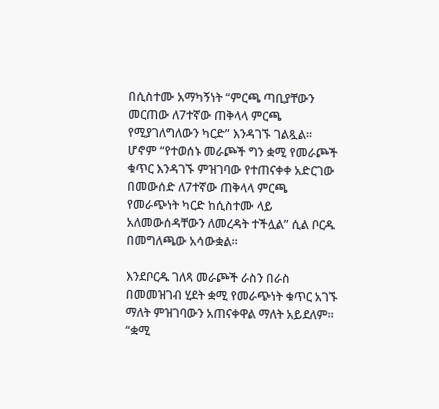በሲስተሙ አማካኝነት “ምርጫ ጣቢያቸውን መርጠው ለ7ተኛው ጠቅላላ ምርጫ የሚያገለግለውን ካርድ” እንዳገኙ ገልጿል።
ሆኖም “የተወሰኑ መራጮች ግን ቋሚ የመራጮች ቁጥር እንዳገኙ ምዝገባው የተጠናቀቀ አድርገው በመውሰድ ለ7ተኛው ጠቅላላ ምርጫ የመራጭነት ካርድ ከሲስተሙ ላይ አለመውሰዳቸውን ለመረዳት ተችሏል” ሲል ቦርዱ በመግለጫው አሳውቋል።

እንደቦርዱ ገለጻ መራጮች ራስን በራስ በመመዝገብ ሂደት ቋሚ የመራጭነት ቁጥር አገኙ ማለት ምዝገባውን አጠናቀዋል ማለት አይደለም። “ቋሚ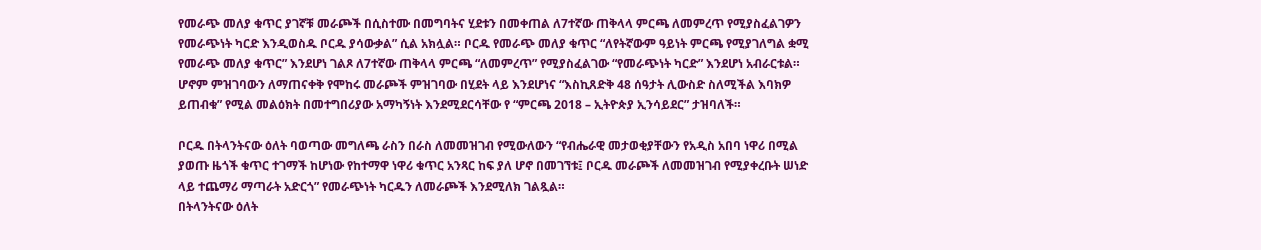የመራጭ መለያ ቁጥር ያገኛቹ መራጮች በሲስተሙ በመግባትና ሂደቱን በመቀጠል ለ7ተኛው ጠቅላላ ምርጫ ለመምረጥ የሚያስፈልገዎን የመራጭነት ካርድ እንዲወስዱ ቦርዱ ያሳውቃል” ሲል አክሏል። ቦርዱ የመራጭ መለያ ቁጥር “ለየትኛውም ዓይነት ምርጫ የሚያገለግል ቋሚ የመራጭ መለያ ቁጥር” እንደሆነ ገልጾ ለ7ተኛው ጠቅላላ ምርጫ “ለመምረጥ” የሚያስፈልገው “የመራጭነት ካርድ” እንደሆነ አብራርቱል።
ሆኖም ምዝገባውን ለማጠናቀቅ የሞከሩ መራጮች ምዝገባው በሂደት ላይ እንደሆነና “እስኪጸድቅ 48 ሰዓታት ሊውስድ ስለሚችል እባክዎ ይጠብቁ” የሚል መልዕክት በመተግበሪያው አማካኝነት እንደሚደርሳቸው የ “ምርጫ 2018 – ኢትዮጵያ ኢንሳይደር” ታዝባለች።

ቦርዱ በትላንትናው ዕለት ባወጣው መግለጫ ራስን በራስ ለመመዝገብ የሚውለውን “የብሔራዊ መታወቂያቸውን የአዲስ አበባ ነዋሪ በሚል ያወጡ ዜጎች ቁጥር ተገማች ከሆነው የከተማዋ ነዋሪ ቁጥር አንጻር ከፍ ያለ ሆኖ በመገኘቱ፤ ቦርዱ መራጮች ለመመዝገብ የሚያቀረቡት ሠነድ ላይ ተጨማሪ ማጣራት አድርጎ” የመራጭነት ካርዱን ለመራጮች እንደሚለክ ገልጿል።
በትላንትናው ዕለት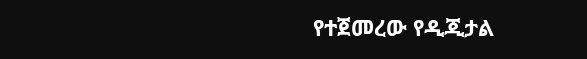የተጀመረው የዲጂታል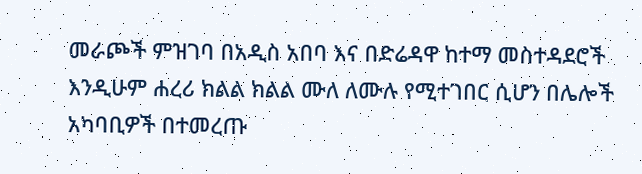መራጮች ምዝገባ በአዲስ አበባ እና በድሬዳዋ ከተማ መስተዳደሮች እንዲሁም ሐረሪ ክልል ክልል ሙለ ለሙሉ የሚተገበር ሲሆን በሌሎች አካባቢዎች በተመረጡ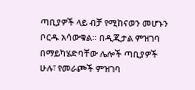ጣቢያዎች ላይ ብቻ የሚከናወን መሆኑን ቦርዱ አሳውቁል። በዲጂታል ምዝገባ በማይካሄድባቸው ሌሎች ጣቢያዎች ሁሉ፣ የመራጮች ምዝገባ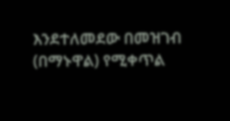እንደተለመደው በመዝገብ (በማኑዋል) የሚቀጥል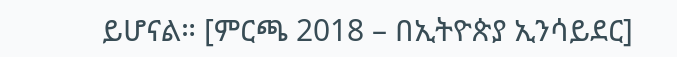ይሆናል። [ምርጫ 2018 – በኢትዮጵያ ኢንሳይደር]